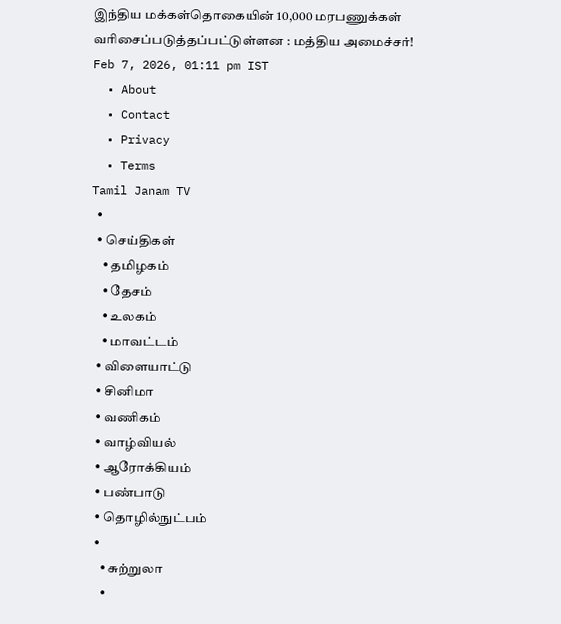இந்திய மக்கள்தொகையின் 10,000 மரபணுக்கள் வரிசைப்படுத்தப்பட்டுள்ளன : மத்திய அமைச்சர்!
Feb 7, 2026, 01:11 pm IST
  • About
  • Contact
  • Privacy
  • Terms
Tamil Janam TV
  •
  • செய்திகள்
    • தமிழகம்
    • தேசம்
    • உலகம்
    • மாவட்டம்
  • விளையாட்டு
  • சினிமா
  • வணிகம்
  • வாழ்வியல்
  • ஆரோக்கியம்
  • பண்பாடு
  • தொழில்நுட்பம்
  •
    • சுற்றுலா
    •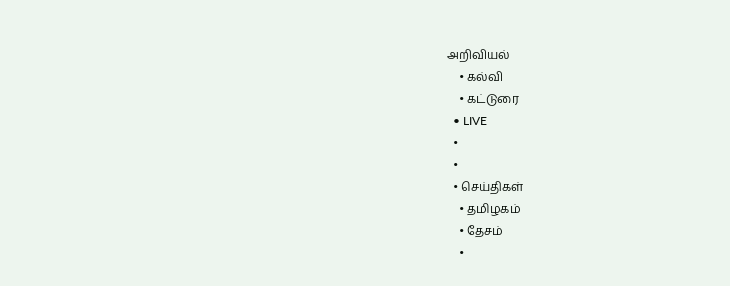அறிவியல்
    • கல்வி
    • கட்டுரை
  • LIVE
  •
  •
  • செய்திகள்
    • தமிழகம்
    • தேசம்
    •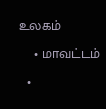உலகம்
    • மாவட்டம்
  •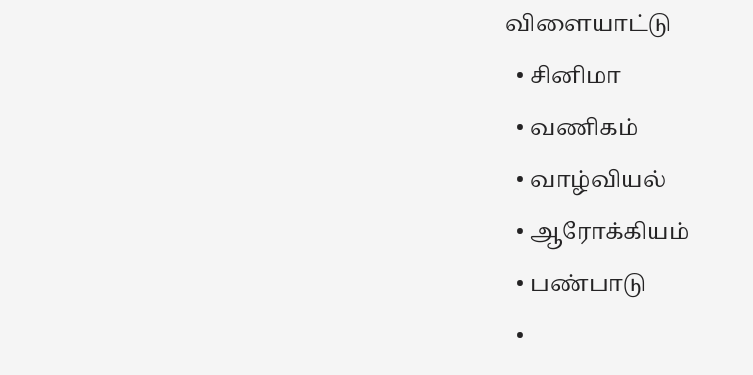விளையாட்டு
  • சினிமா
  • வணிகம்
  • வாழ்வியல்
  • ஆரோக்கியம்
  • பண்பாடு
  •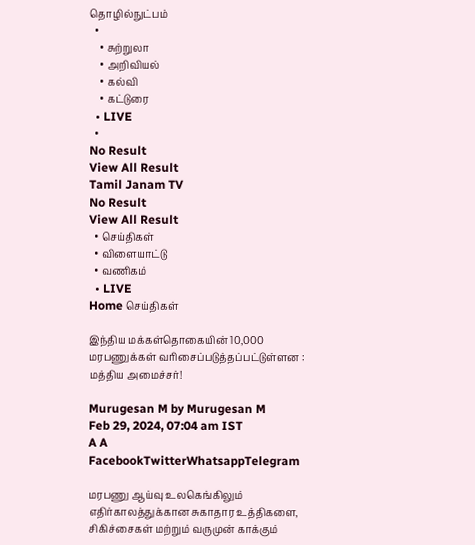தொழில்நுட்பம்
  •
    • சுற்றுலா
    • அறிவியல்
    • கல்வி
    • கட்டுரை
  • LIVE
  •
No Result
View All Result
Tamil Janam TV
No Result
View All Result
  • செய்திகள்
  • விளையாட்டு
  • வணிகம்
  • LIVE
Home செய்திகள்

இந்திய மக்கள்தொகையின் 10,000 மரபணுக்கள் வரிசைப்படுத்தப்பட்டுள்ளன : மத்திய அமைச்சர்!

Murugesan M by Murugesan M
Feb 29, 2024, 07:04 am IST
A A
FacebookTwitterWhatsappTelegram

மரபணு ஆய்வு உலகெங்கிலும் எதிர்காலத்துக்கான சுகாதார உத்திகளை, சிகிச்சைகள் மற்றும் வருமுன் காக்கும்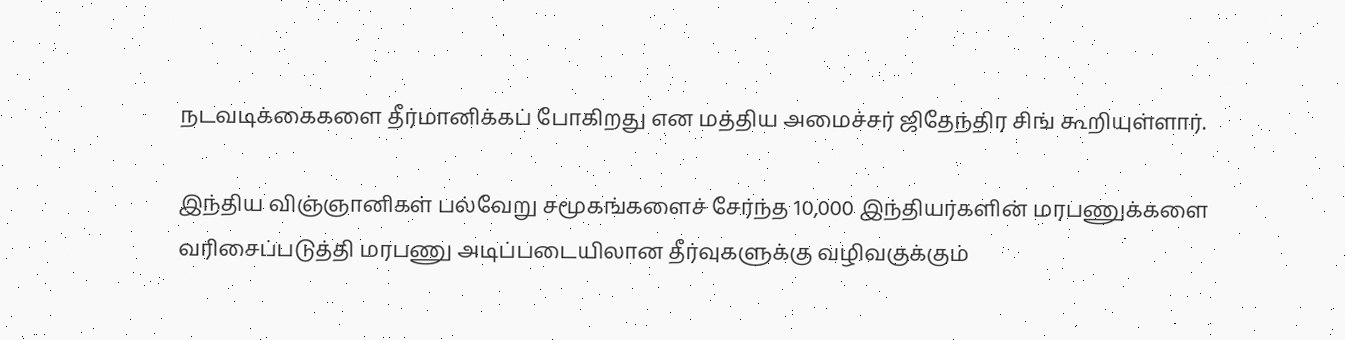நடவடிக்கைகளை தீர்மானிக்கப் போகிறது என மத்திய அமைச்சர் ஜிதேந்திர சிங் கூறியுள்ளார்.

இந்திய விஞ்ஞானிகள் பல்வேறு சமூகங்களைச் சேர்ந்த 10,000 இந்தியர்களின் மரபணுக்களை வரிசைப்படுத்தி மரபணு அடிப்படையிலான தீர்வுகளுக்கு வழிவகுக்கும்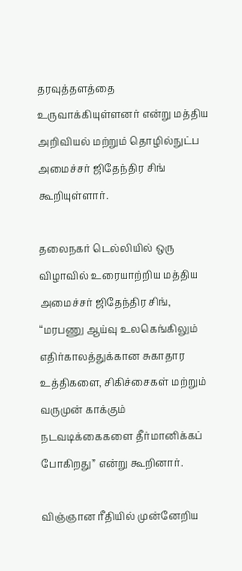தரவுத்தளத்தை உருவாக்கியுள்ளனர் என்று மத்திய அறிவியல் மற்றும் தொழில்நுட்ப அமைச்சர் ஜிதேந்திர சிங் கூறியுள்ளார்.

தலைநகர் டெல்லியில் ஒரு விழாவில் உரையாற்றிய மத்திய அமைச்சர் ஜிதேந்திர சிங், “மரபணு ஆய்வு உலகெங்கிலும் எதிர்காலத்துக்கான சுகாதார உத்திகளை, சிகிச்சைகள் மற்றும் வருமுன் காக்கும் நடவடிக்கைகளை தீர்மானிக்கப் போகிறது” என்று கூறினார்.

விஞ்ஞான ரீதியில் முன்னேறிய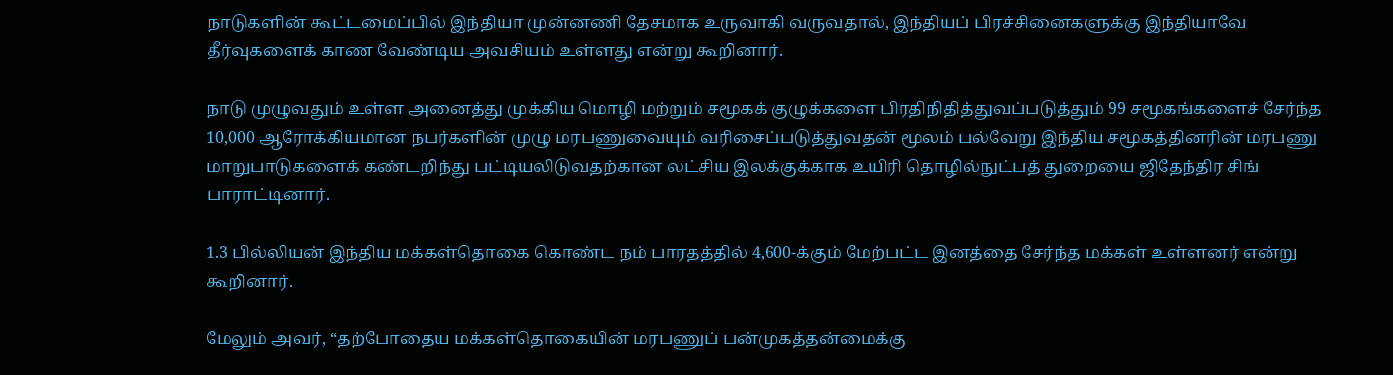நாடுகளின் கூட்டமைப்பில் இந்தியா முன்னணி தேசமாக உருவாகி வருவதால், இந்தியப் பிரச்சினைகளுக்கு இந்தியாவே தீர்வுகளைக் காண வேண்டிய அவசியம் உள்ளது என்று கூறினார்.

நாடு முழுவதும் உள்ள அனைத்து முக்கிய மொழி மற்றும் சமூகக் குழுக்களை பிரதிநிதித்துவப்படுத்தும் 99 சமூகங்களைச் சேர்ந்த 10,000 ஆரோக்கியமான நபர்களின் முழு மரபணுவையும் வரிசைப்படுத்துவதன் மூலம் பல்வேறு இந்திய சமூகத்தினரின் மரபணு மாறுபாடுகளைக் கண்டறிந்து பட்டியலிடுவதற்கான லட்சிய இலக்குக்காக உயிரி தொழில்நுட்பத் துறையை ஜிதேந்திர சிங் பாராட்டினார்.

1.3 பில்லியன் இந்திய மக்கள்தொகை கொண்ட நம் பாரதத்தில் 4,600-க்கும் மேற்பட்ட இனத்தை சேர்ந்த மக்கள் உள்ளனர் என்று கூறினார்.

மேலும் அவர், “தற்போதைய மக்கள்தொகையின் மரபணுப் பன்முகத்தன்மைக்கு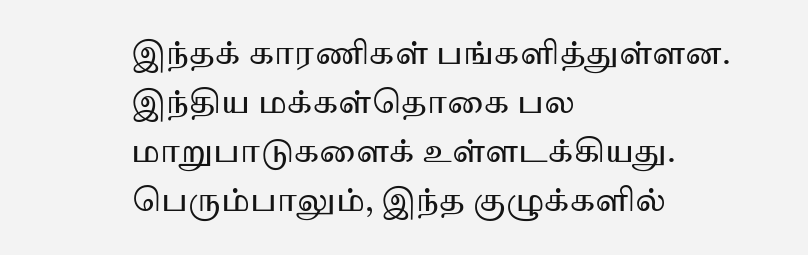இந்தக் காரணிகள் பங்களித்துள்ளன. இந்திய மக்கள்தொகை பல மாறுபாடுகளைக் உள்ளடக்கியது. பெரும்பாலும், இந்த குழுக்களில்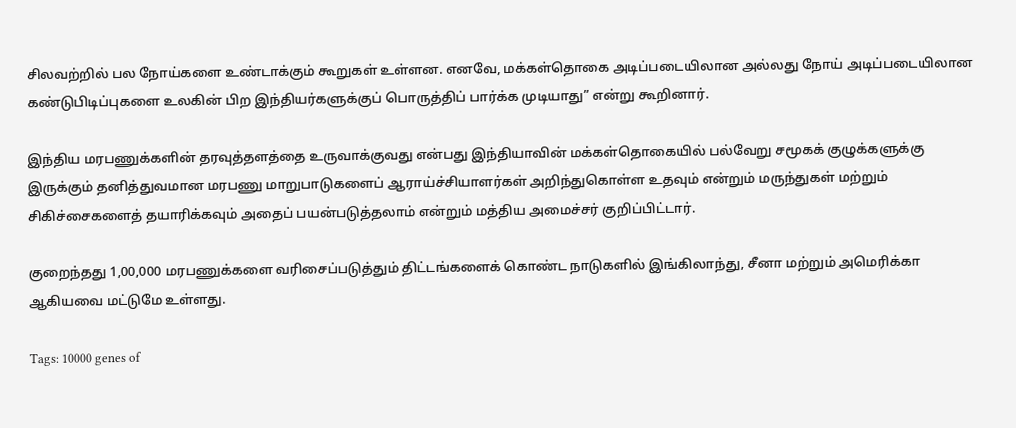சிலவற்றில் பல நோய்களை உண்டாக்கும் கூறுகள் உள்ளன. எனவே, மக்கள்தொகை அடிப்படையிலான அல்லது நோய் அடிப்படையிலான கண்டுபிடிப்புகளை உலகின் பிற இந்தியர்களுக்குப் பொருத்திப் பார்க்க முடியாது” என்று கூறினார்.

இந்திய மரபணுக்களின் தரவுத்தளத்தை உருவாக்குவது என்பது இந்தியாவின் மக்கள்தொகையில் பல்வேறு சமூகக் குழுக்களுக்கு இருக்கும் தனித்துவமான மரபணு மாறுபாடுகளைப் ஆராய்ச்சியாளர்கள் அறிந்துகொள்ள உதவும் என்றும் மருந்துகள் மற்றும் சிகிச்சைகளைத் தயாரிக்கவும் அதைப் பயன்படுத்தலாம் என்றும் மத்திய அமைச்சர் குறிப்பிட்டார்.

குறைந்தது 1,00,000 மரபணுக்களை வரிசைப்படுத்தும் திட்டங்களைக் கொண்ட நாடுகளில் இங்கிலாந்து, சீனா மற்றும் அமெரிக்கா ஆகியவை மட்டுமே உள்ளது.

Tags: 10000 genes of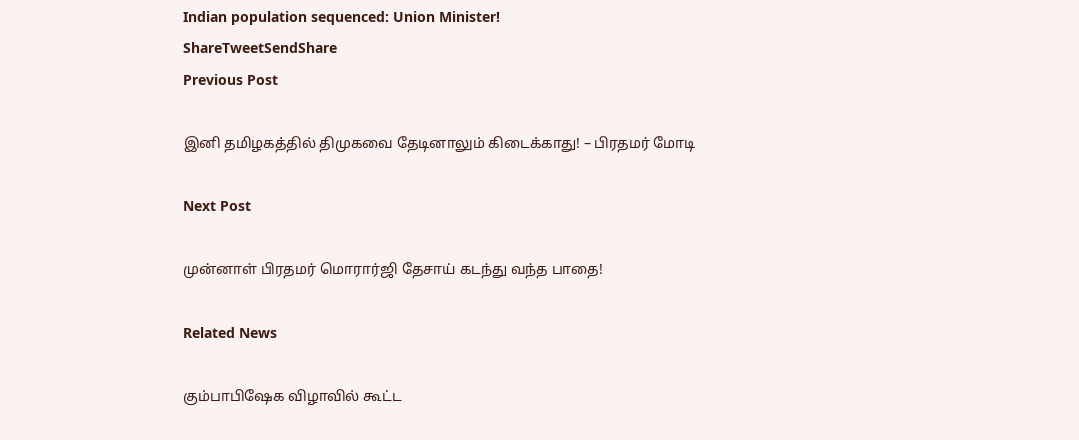Indian population sequenced: Union Minister!
ShareTweetSendShare
Previous Post

இனி தமிழகத்தில் திமுகவை தேடினாலும் கிடைக்காது! – பிரதமர் மோடி

Next Post

முன்னாள் பிரதமர் மொரார்ஜி தேசாய் கடந்து வந்த பாதை!

Related News

கும்பாபிஷேக விழாவில் கூட்ட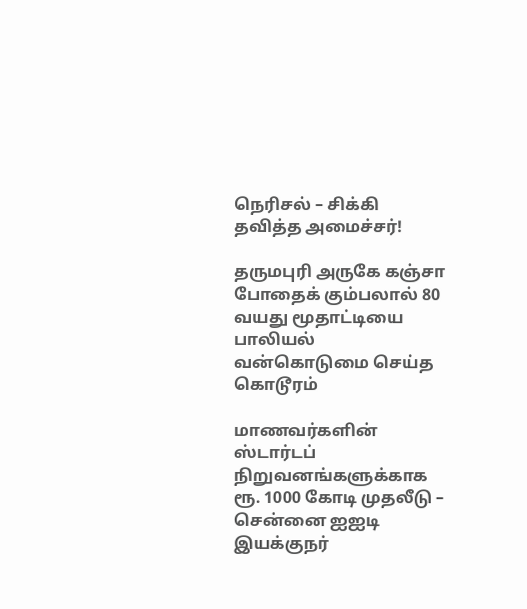நெரிசல் – சிக்கி தவித்த அமைச்சர்!

தருமபுரி அருகே கஞ்சா போதைக் கும்பலால் 80 வயது மூதாட்டியை பாலியல் வன்கொடுமை செய்த கொடூரம்

மாணவர்களின் ஸ்டார்டப் நிறுவனங்களுக்காக ரூ. 1000 கோடி முதலீடு – சென்னை ஐஐடி இயக்குநர்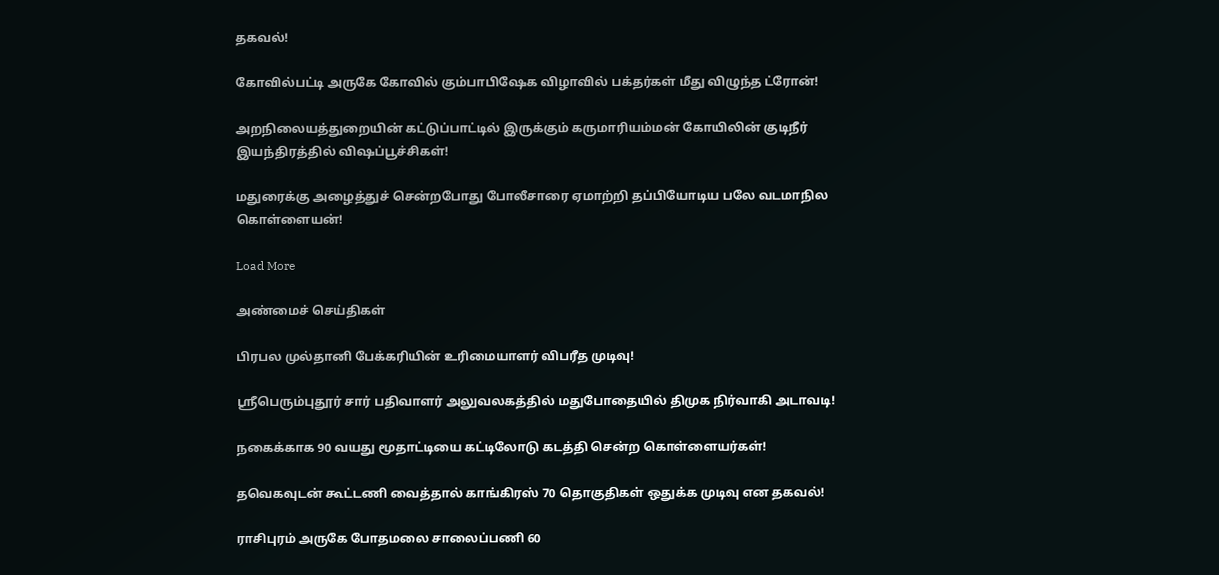தகவல்!

கோவில்பட்டி அருகே கோவில் கும்பாபிஷேக விழாவில் பக்தர்கள் மீது விழுந்த ட்ரோன்!

அறநிலையத்துறையின் கட்டுப்பாட்டில் இருக்கும் கருமாரியம்மன் கோயிலின் குடிநீர் இயந்திரத்தில் விஷப்பூச்சிகள்!

மதுரைக்கு அழைத்துச் சென்றபோது போலீசாரை ஏமாற்றி தப்பியோடிய பலே வடமாநில கொள்ளையன்!

Load More

அண்மைச் செய்திகள்

பிரபல முல்தானி பேக்கரியின் உரிமையாளர் விபரீத முடிவு!

ஸ்ரீபெரும்புதூர் சார் பதிவாளர் அலுவலகத்தில் மதுபோதையில் திமுக நிர்வாகி அடாவடி!

நகைக்காக 90 வயது மூதாட்டியை கட்டிலோடு கடத்தி சென்ற கொள்ளையர்கள்!

தவெகவுடன் கூட்டணி வைத்தால் காங்கிரஸ் 70 தொகுதிகள் ஒதுக்க முடிவு என தகவல்!

ராசிபுரம் அருகே போதமலை சாலைப்பணி 60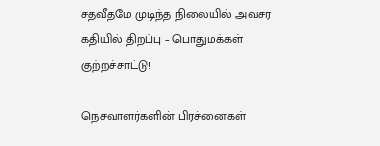சதவீதமே முடிந்த நிலையில் அவசர கதியில் திறப்பு – பொதுமக்கள் குற்றச்சாட்டு!

நெசவாளர்களின் பிரச்னைகள்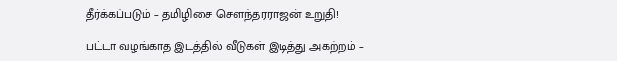தீர்க்கப்படும் – தமிழிசை சௌந்தரராஜன் உறுதி!

பட்டா வழங்காத இடத்தில் வீடுகள் இடித்து அகற்றம் –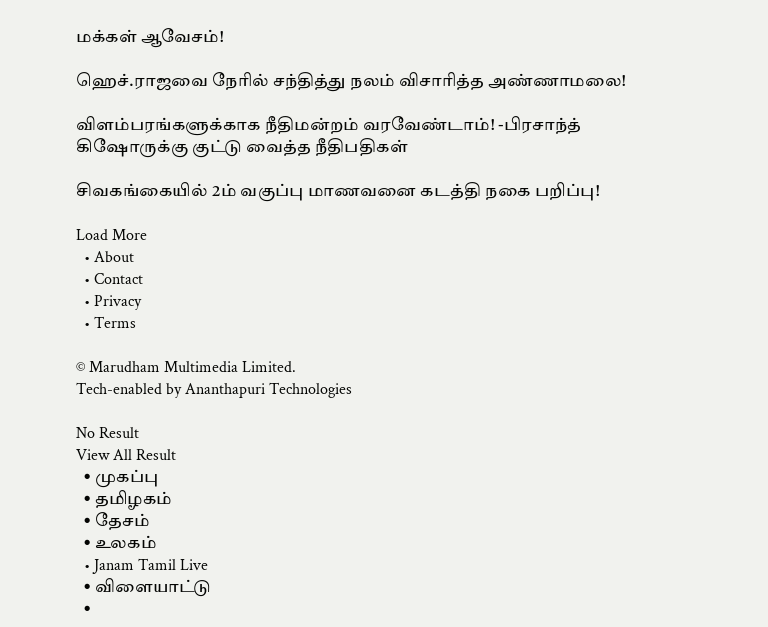மக்கள் ஆவேசம்!

ஹெச்.ராஜவை நேரில் சந்தித்து நலம் விசாரித்த அண்ணாமலை!

விளம்பரங்களுக்காக நீதிமன்றம் வரவேண்டாம்! -பிரசாந்த் கிஷோருக்கு குட்டு வைத்த நீதிபதிகள்

சிவகங்கையில் 2ம் வகுப்பு மாணவனை கடத்தி நகை பறிப்பு!

Load More
  • About
  • Contact
  • Privacy
  • Terms

© Marudham Multimedia Limited.
Tech-enabled by Ananthapuri Technologies

No Result
View All Result
  • முகப்பு
  • தமிழகம்
  • தேசம்
  • உலகம்
  • Janam Tamil Live
  • விளையாட்டு
  •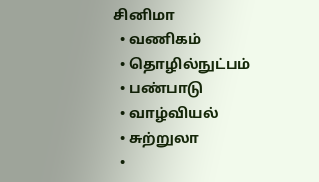சினிமா
  • வணிகம்
  • தொழில்நுட்பம்
  • பண்பாடு
  • வாழ்வியல்
  • சுற்றுலா
  •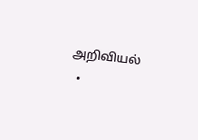அறிவியல்
  •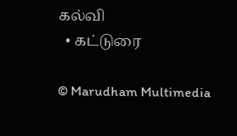கல்வி
  • கட்டுரை

© Marudham Multimedia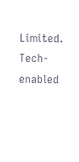Limited.
Tech-enabled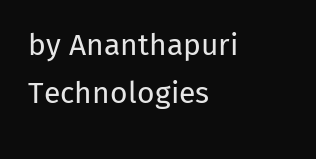by Ananthapuri Technologies